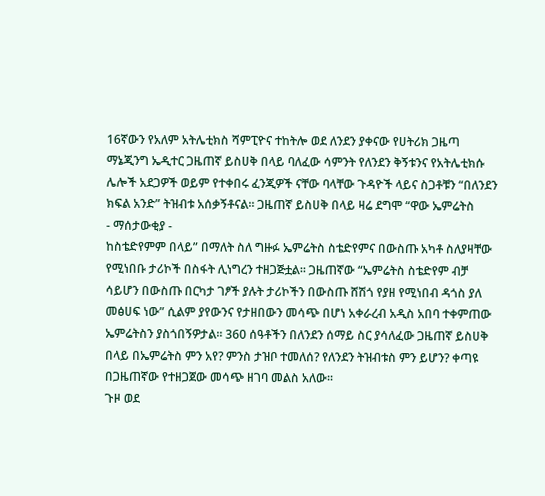16ኛውን የአለም አትሌቲክስ ሻምፒዮና ተከትሎ ወደ ለንደን ያቀናው የሀትሪክ ጋዜጣ
ማኔጂንግ ኤዲተር ጋዜጠኛ ይስሀቅ በላይ ባለፈው ሳምንት የለንደን ቅኝቱንና የአትሌቲክሱ
ሌሎች አደጋዎች ወይም የተቀበሩ ፈንጂዎች ናቸው ባላቸው ጉዳዮች ላይና ስጋቶቹን “በለንደን
ክፍል አንድ” ትዝብቱ አሰቃኝቶናል፡፡ ጋዜጠኛ ይስሀቅ በላይ ዛሬ ደግሞ “ዋው ኤምሬትስ
- ማሰታውቂያ -
ከስቴድየምም በላይ” በማለት ስለ ግዙፉ ኤምሬትስ ስቴድየምና በውስጡ አካቶ ስለያዛቸው
የሚነበቡ ታሪኮች በስፋት ሊነግረን ተዘጋጅቷል፡፡ ጋዜጠኛው “ኤምሬትስ ስቴድየም ብቻ
ሳይሆን በውስጡ በርካታ ገፆች ያሉት ታሪኮችን በውስጡ ሸሽጎ የያዘ የሚነበብ ዳጎስ ያለ
መፅሀፍ ነው” ሲልም ያየውንና የታዘበውን መሳጭ በሆነ አቀራረብ አዲስ አበባ ተቀምጠው
ኤምሬትስን ያስጎበኝዎታል፡፡ 360 ሰዓቶችን በለንደን ሰማይ ስር ያሳለፈው ጋዜጠኛ ይስሀቅ
በላይ በኤምሬትስ ምን አየ? ምንስ ታዝቦ ተመለሰ? የለንደን ትዝብቱስ ምን ይሆን? ቀጣዩ
በጋዜጠኛው የተዘጋጀው መሳጭ ዘገባ መልስ አለው፡፡
ጉዞ ወደ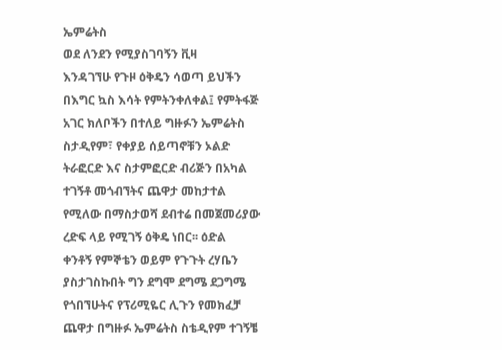ኤምሬትስ
ወደ ለንደን የሚያስገባኝን ቪዛ
እንዳገኘሁ የጉዞ ዕቅዴን ሳወጣ ይህችን
በእግር ኳስ እሳት የምትንቀለቀል፤ የምትፋጅ
አገር ክለቦችን በተለይ ግዙፉን ኤምሬትስ
ስታዲየም፣ የቀያይ ሰይጣኖቹን ኦልድ
ትራፎርድ እና ስታምፎርድ ብሪጅን በአካል
ተገኝቶ መጎብኘትና ጨዋታ መከታተል
የሚለው በማስታወሻ ደብተሬ በመጀመሪያው
ረድፍ ላይ የሚገኝ ዕቅዴ ነበር፡፡ ዕድል
ቀንቶኝ የምኞቴን ወይም የጉጉት ረሃቤን
ያስታገስኩበት ግን ደግሞ ደግሜ ደጋግሜ
የጎበኘሁትና የፕሪሚዬር ሊጉን የመክፈቻ
ጨዋታ በግዙፉ ኤምሬትስ ስቴዲየም ተገኝቼ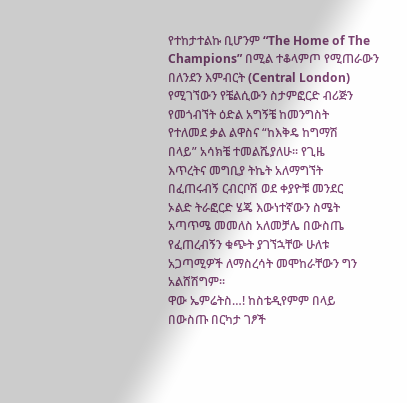የተከታተልኩ ቢሆንም “The Home of The
Champions” በሚል ተቆላምጦ የሚጠራውን
በለንደን እምብርት (Central London)
የሚገኘውን የቼልሲውን ስታምፎርድ ብሪጅን
የመጎብኘት ዕድል አግኝቼ ከመንግስት
የተለመደ ቃል ልዋስና “ከእቅዴ ከግማሽ
በላይ” አሳክቼ ተመልሼያለሁ፡፡ የጊዜ
እጥረትና መግቢያ ትኬት አለማግኘት
በፈጠሩብኝ ርብርቦሽ ወደ ቀያዮቹ መንደር
ኦልድ ትራፎርድ ሄጄ እውነተኛውን ስሜት
አጣጥሜ መመለስ አለመቻሌ በውስጤ
የፈጠረብኝን ቁጭት ያገኘኋቸው ሁለቱ
አጋጣሚዎች ለማስረሳት መሞከራቸውን ግን
አልሸሽግም፡፡
ዋው ኤምሬትስ…! ከስቴዲየምም በላይ
በውስጡ በርካታ ገፆች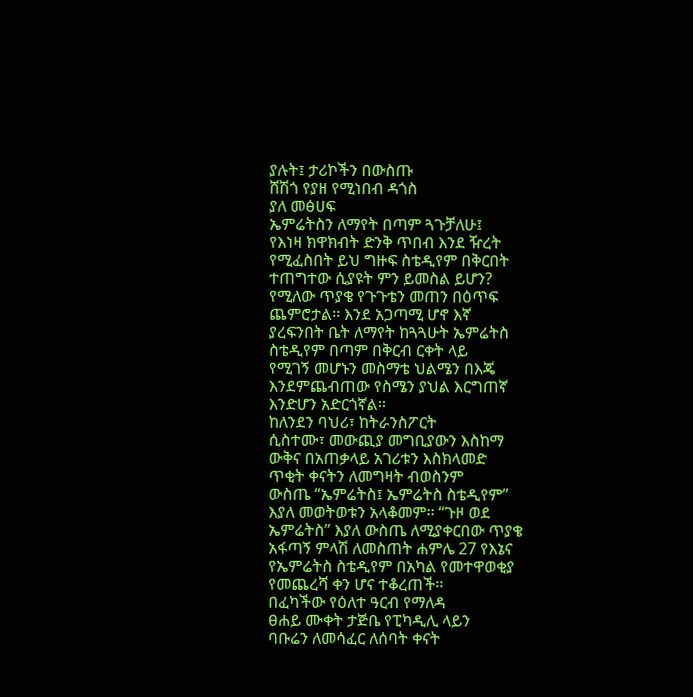ያሉት፤ ታሪኮችን በውስጡ
ሸሽጎ የያዘ የሚነበብ ዳጎስ
ያለ መፅሀፍ
ኤምሬትስን ለማየት በጣም ጓጉቻለሁ፤
የእነዛ ክዋክብት ድንቅ ጥበብ እንደ ዥረት
የሚፈስበት ይህ ግዙፍ ስቴዲየም በቅርበት
ተጠግተው ሲያዩት ምን ይመስል ይሆን?
የሚለው ጥያቄ የጉጉቴን መጠን በዕጥፍ
ጨምሮታል፡፡ እንደ አጋጣሚ ሆኖ እኛ
ያረፍንበት ቤት ለማየት ከጓጓሁት ኤምሬትስ
ስቴዲየም በጣም በቅርብ ርቀት ላይ
የሚገኝ መሆኑን መስማቴ ህልሜን በእጄ
እንደምጨብጠው የስሜን ያህል እርግጠኛ
እንድሆን አድርጎኛል፡፡
ከለንደን ባህሪ፣ ከትራንስፖርት
ሲስተሙ፣ መውጪያ መግቢያውን እስከማ
ውቅና በአጠቃላይ አገሪቱን እስክላመድ
ጥቂት ቀናትን ለመግዛት ብወስንም
ውስጤ “ኤምሬትስ፤ ኤምሬትስ ስቴዲየም”
እያለ መወትወቱን አላቆመም፡፡ “ጉዞ ወደ
ኤምሬትስ” እያለ ውስጤ ለሚያቀርበው ጥያቄ
አፋጣኝ ምላሽ ለመስጠት ሐምሌ 27 የእኔና
የኤምሬትስ ስቴዲየም በአካል የመተዋወቂያ
የመጨረሻ ቀን ሆና ተቆረጠች፡፡
በፈካችው የዕለተ ዓርብ የማለዳ
ፀሐይ ሙቀት ታጅቤ የፒካዲሊ ላይን
ባቡሬን ለመሳፈር ለሰባት ቀናት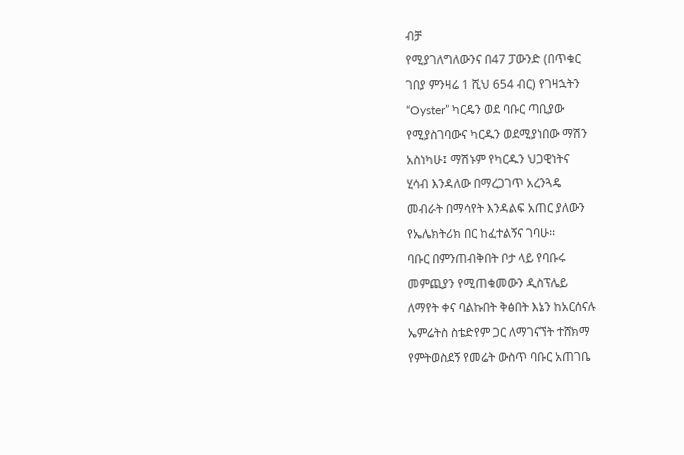ብቻ
የሚያገለግለውንና በ47 ፓውንድ (በጥቁር
ገበያ ምንዛሬ 1 ሺህ 654 ብር) የገዛኋትን
“Oyster” ካርዴን ወደ ባቡር ጣቢያው
የሚያስገባውና ካርዱን ወደሚያነበው ማሽን
አስነካሁ፤ ማሽኑም የካርዱን ህጋዊነትና
ሂሳብ እንዳለው በማረጋገጥ አረንጓዴ
መብራት በማሳየት እንዳልፍ አጠር ያለውን
የኤሌክትሪክ በር ከፈተልኝና ገባሁ፡፡
ባቡር በምንጠብቅበት ቦታ ላይ የባቡሩ
መምጪያን የሚጠቁመውን ዲስፕሌይ
ለማየት ቀና ባልኩበት ቅፅበት እኔን ከአርሰናሉ
ኤምሬትስ ስቴድየም ጋር ለማገናኘት ተሸክማ
የምትወስደኝ የመሬት ውስጥ ባቡር አጠገቤ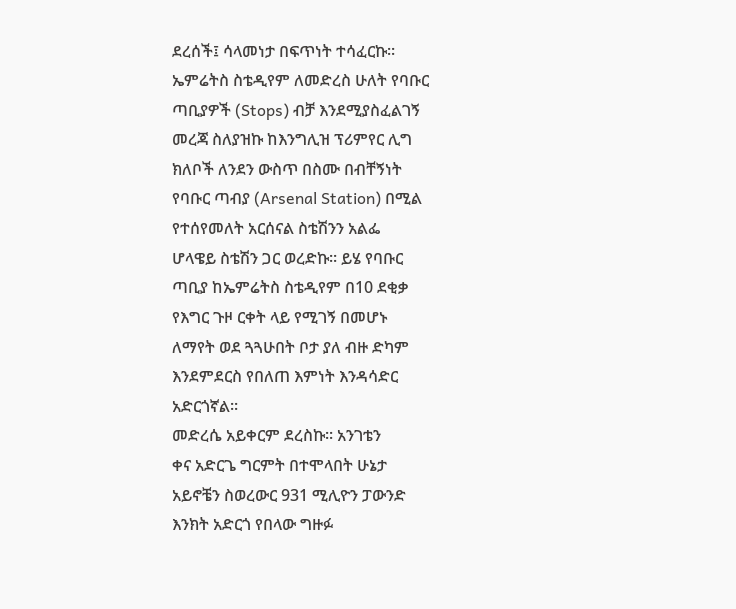ደረሰች፤ ሳላመነታ በፍጥነት ተሳፈርኩ፡፡
ኤምሬትስ ስቴዲየም ለመድረስ ሁለት የባቡር
ጣቢያዎች (Stops) ብቻ እንደሚያስፈልገኝ
መረጃ ስለያዝኩ ከእንግሊዝ ፕሪምየር ሊግ
ክለቦች ለንደን ውስጥ በስሙ በብቸኝነት
የባቡር ጣብያ (Arsenal Station) በሚል
የተሰየመለት አርሰናል ስቴሽንን አልፌ
ሆላዌይ ስቴሽን ጋር ወረድኩ፡፡ ይሄ የባቡር
ጣቢያ ከኤምሬትስ ስቴዲየም በ10 ደቂቃ
የእግር ጉዞ ርቀት ላይ የሚገኝ በመሆኑ
ለማየት ወደ ጓጓሁበት ቦታ ያለ ብዙ ድካም
እንደምደርስ የበለጠ እምነት እንዳሳድር
አድርጎኛል፡፡
መድረሴ አይቀርም ደረስኩ፡፡ አንገቴን
ቀና አድርጌ ግርምት በተሞላበት ሁኔታ
አይኖቼን ስወረውር 931 ሚሊዮን ፓውንድ
እንክት አድርጎ የበላው ግዙፉ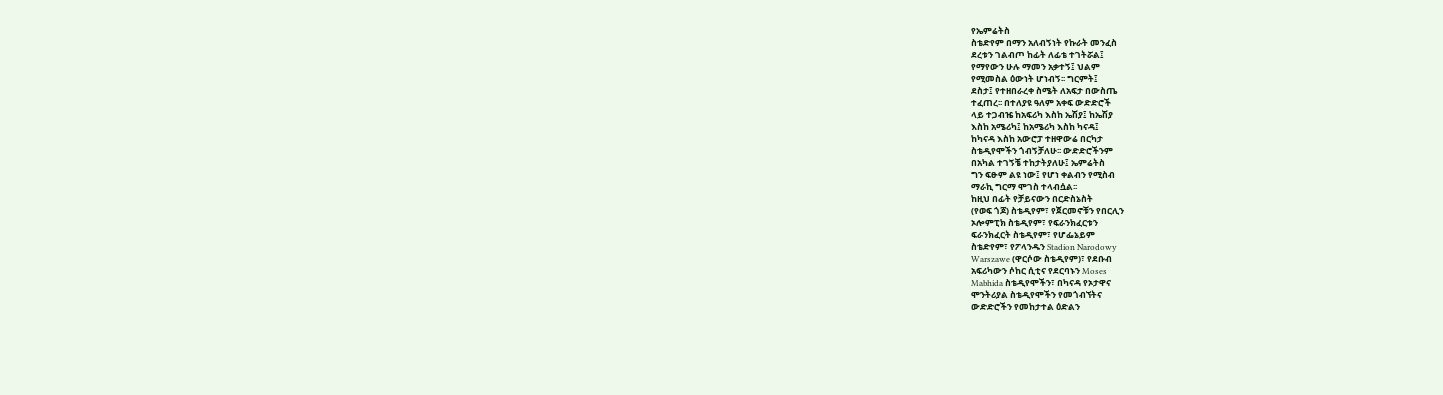የኤምሬትስ
ስቴድየም በማን አለብኝነት የኩራት መንፈስ
ደረቱን ገልብጦ ከፊት ለፊቴ ተገትሯል፤
የማየውን ሁሉ ማመን አቃተኝ፤ ህልም
የሚመስል ዕውነት ሆነብኝ፡፡ ግርምት፤
ደስታ፤ የተዘበራረቀ ስሜት ለአፍታ በውስጤ
ተፈጠረ፡፡ በተለያዩ ዓለም አቀፍ ውድድሮች
ላይ ተጋብዤ ከአፍሪካ እስከ ኤሽያ፤ ከኤሽያ
እስከ አሜሪካ፤ ከአሜሪካ እስከ ካናዳ፤
ከካናዳ እስከ አውሮፓ ተዘዋውሬ በርካታ
ስቴዲየሞችን ጎብኝቻለሁ፡፡ ውድድሮችንም
በአካል ተገኝቼ ተከታትያለሁ፤ ኤምሬትስ
ግን ፍፁም ልዩ ነው፤ የሆነ ቀልብን የሚስብ
ማራኪ ግርማ ሞገስ ተላብሷል፡፡
ከዚህ በፊት የቻይናውን በርድስኔስት
(የወፍ ጎጆ) ስቴዲየም፣ የጀርመኖቹን የበርሊን
ኦሎምፒክ ስቴዲየም፣ የፍራንክፈርቱን
ፍራንክፈርት ስቴዲየም፣ የሆፌኔይም
ስቴድየም፣ የፖላንዱን Stadion Narodowy
Warszawe (ዋርሶው ስቴዲየም)፣ የደቡብ
አፍሪካውን ሶከር ሲቲና የደርባኑን Moses
Mabhida ስቴዲየሞችን፣ በካናዳ የኦታዋና
ሞንትሪያል ስቴዲየሞችን የመጎብኘትና
ውድድሮችን የመከታተል ዕድልን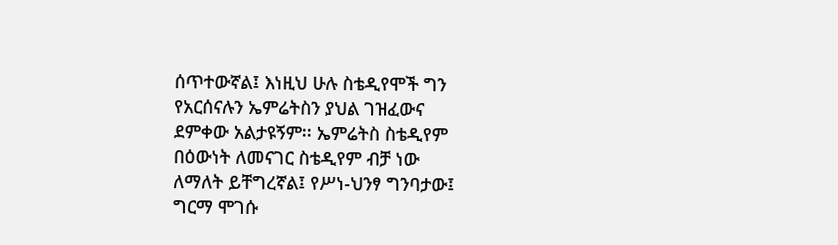ሰጥተውኛል፤ እነዚህ ሁሉ ስቴዲየሞች ግን
የአርሰናሉን ኤምሬትስን ያህል ገዝፈውና
ደምቀው አልታዩኝም፡፡ ኤምሬትስ ስቴዲየም
በዕውነት ለመናገር ስቴዲየም ብቻ ነው
ለማለት ይቸግረኛል፤ የሥነ-ህንፃ ግንባታው፤
ግርማ ሞገሱ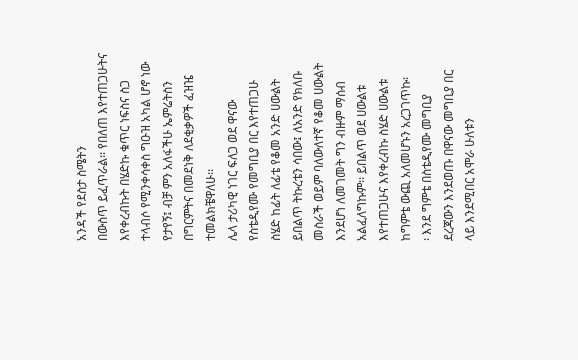አንዳች የደስታ ስሜትን
በውስጥ ይፈጥራል፡፡ የበለጠ እየተጠጋሁትና
እየቀረብኩት በሄድኩ ቁጥር ነፍስና ስጋ
ተላብሶ የሚንቀሳቀስ ግዑዝ አካል ሆኖ ነው
የታየኝ፤ ብቻ ምን አለፋችሁ ኤምሬትስን
በግርምትና በመደነቅ ለደቂቃዎች ፈዝዤ
ተመልክቼዋለሁ፡፡
ሌላ ታሪካዊ ነገር ፍለጋ ወደ ዋናው
የስቴዲየሙ የመግቢያ በር እየተጠጋሁ
ስሄድ ከፊት ለፊቴ የቆመ አንድ ሀውልት
ይበልጥ ትኩረቴን ሳበው፤ ለአንድ የክለቡ
መስራች ወይም ባለውለተኛ የቆመ ሀውልት
እንደሆነ ለመገመት ግን ብዙም ማሰብ
አልፈለግኩም፡፡ ይበልጥ ወደ ሀውልቱ
እየተጠጋሁና እየቀረብኩ ስሄድ ሀውልቱ
ከግምቴ ውጪ አለመሆኑን አረጋገጥኩ፡
፡ እንደ ግምቴ በስቴዲየሙ መግቢያ
ደረጃውን እንደወጡ በዋናው መግቢያ በር
ላይ እንደሚበር አሞራ ሁለቱን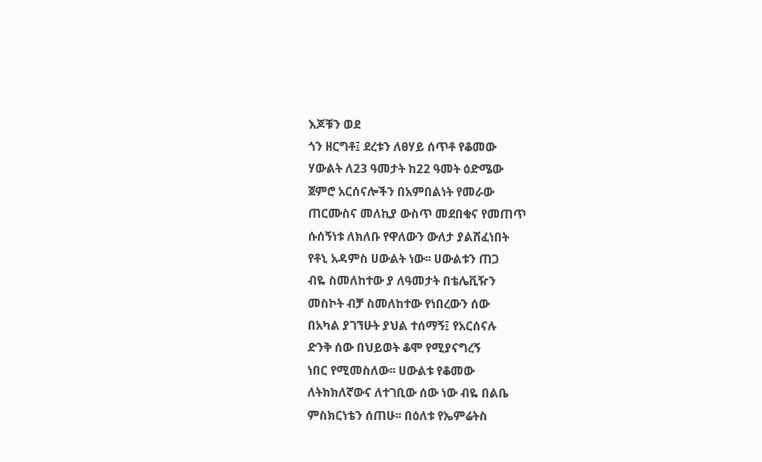እጆቹን ወደ
ጎን ዘርግቶ፤ ደረቱን ለፀሃይ ሰጥቶ የቆመው
ሃውልት ለ23 ዓመታት ከ22 ዓመት ዕድሜው
ጀምሮ አርሰናሎችን በአምበልነት የመራው
ጠርሙስና መለኪያ ውስጥ መደበቁና የመጠጥ
ሱሰኝነቱ ለክለቡ የዋለውን ውለታ ያልሸፈነበት
የቶኒ አዳምስ ሀውልት ነው፡፡ ሀውልቱን ጠጋ
ብዬ ስመለከተው ያ ለዓመታት በቴሌቪዥን
መስኮት ብቻ ስመለከተው የነበረውን ሰው
በአካል ያገኘሁት ያህል ተሰማኝ፤ የአርሰናሉ
ድንቅ ሰው በህይወት ቆሞ የሚያናግረኝ
ነበር የሚመስለው፡፡ ሀውልቱ የቆመው
ለትክክለኛውና ለተገቢው ሰው ነው ብዬ በልቤ
ምስክርነቴን ሰጠሁ፡፡ በዕለቱ የኤምሬትስ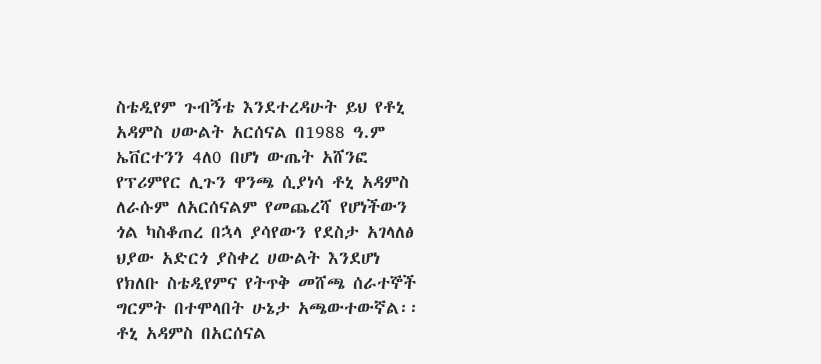ስቴዲየም ጉብኝቴ እንደተረዳሁት ይህ የቶኒ
አዳምስ ሀውልት አርሰናል በ1988 ዓ.ም
ኤቨርተንን 4ለ0 በሆነ ውጤት አሸንፎ
የፕሪምየር ሊጉን ዋንጫ ሲያነሳ ቶኒ አዳምስ
ለራሱም ለአርሰናልም የመጨረሻ የሆነችውን
ጎል ካስቆጠረ በኋላ ያሳየውን የደስታ አገላለፅ
ህያው አድርጎ ያስቀረ ሀውልት እንደሆነ
የክለቡ ስቴዲየምና የትጥቅ መሸጫ ሰራተኞች
ግርምት በተሞላበት ሁኔታ አጫውተውኛል፡፡
ቶኒ አዳምስ በአርሰናል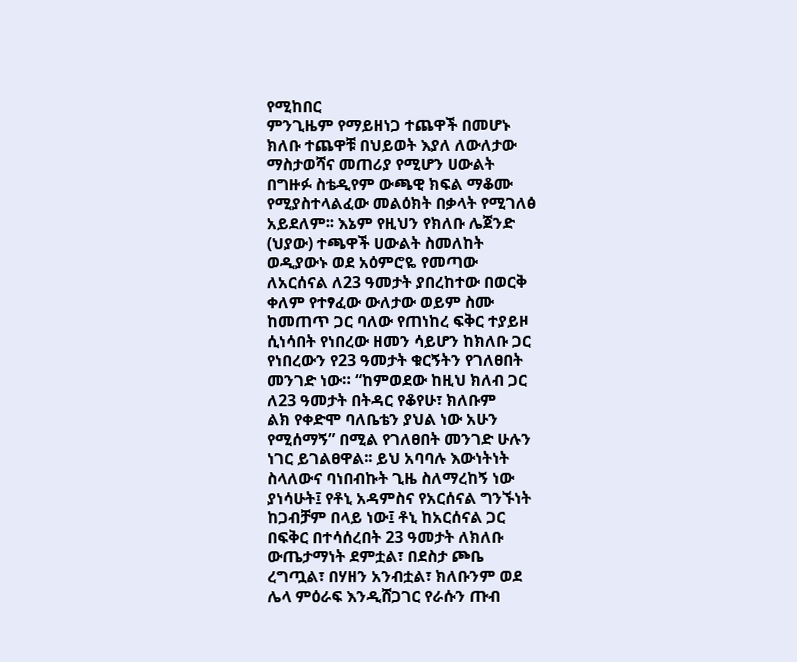የሚከበር
ምንጊዜም የማይዘነጋ ተጨዋች በመሆኑ
ክለቡ ተጨዋቹ በህይወት እያለ ለውለታው
ማስታወሻና መጠሪያ የሚሆን ሀውልት
በግዙፉ ስቴዲየም ውጫዊ ክፍል ማቆሙ
የሚያስተላልፈው መልዕክት በቃላት የሚገለፅ
አይደለም፡፡ እኔም የዚህን የክለቡ ሌጀንድ
(ህያው) ተጫዋች ሀውልት ስመለከት
ወዲያውኑ ወደ አዕምሮዬ የመጣው
ለአርሰናል ለ23 ዓመታት ያበረከተው በወርቅ
ቀለም የተፃፈው ውለታው ወይም ስሙ
ከመጠጥ ጋር ባለው የጠነከረ ፍቅር ተያይዞ
ሲነሳበት የነበረው ዘመን ሳይሆን ከክለቡ ጋር
የነበረውን የ23 ዓመታት ቁርኝትን የገለፀበት
መንገድ ነው። “ከምወደው ከዚህ ክለብ ጋር
ለ23 ዓመታት በትዳር የቆየሁ፣ ክለቡም
ልክ የቀድሞ ባለቤቴን ያህል ነው አሁን
የሚሰማኝ” በሚል የገለፀበት መንገድ ሁሉን
ነገር ይገልፀዋል፡፡ ይህ አባባሉ እውነትነት
ስላለውና ባነበብኩት ጊዜ ስለማረከኝ ነው
ያነሳሁት፤ የቶኒ አዳምስና የአርሰናል ግንኙነት
ከጋብቻም በላይ ነው፤ ቶኒ ከአርሰናል ጋር
በፍቅር በተሳሰረበት 23 ዓመታት ለክለቡ
ውጤታማነት ደምቷል፣ በደስታ ጮቤ
ረግጧል፣ በሃዘን አንብቷል፣ ክለቡንም ወደ
ሌላ ምዕራፍ እንዲሸጋገር የራሱን ጡብ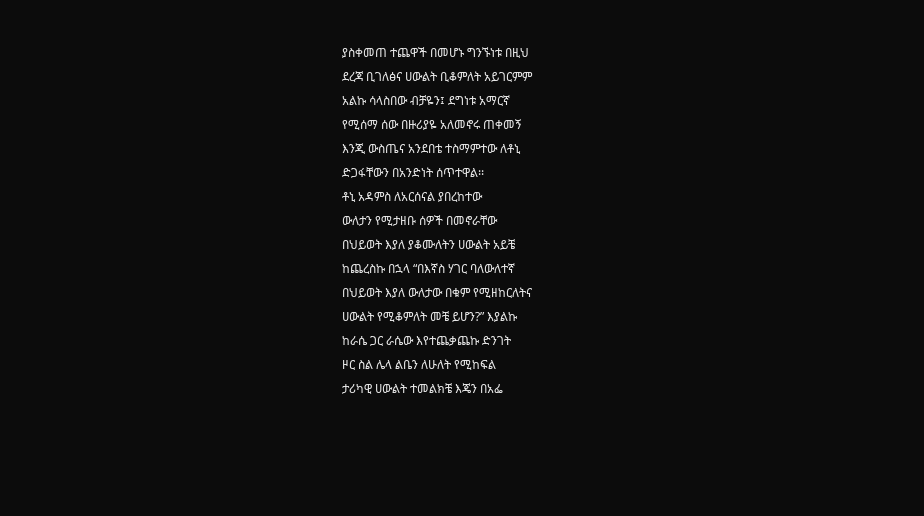ያስቀመጠ ተጨዋች በመሆኑ ግንኙነቱ በዚህ
ደረጃ ቢገለፅና ሀውልት ቢቆምለት አይገርምም
አልኩ ሳላስበው ብቻዬን፤ ደግነቱ አማርኛ
የሚሰማ ሰው በዙሪያዬ አለመኖሩ ጠቀመኝ
እንጂ ውስጤና አንደበቴ ተስማምተው ለቶኒ
ድጋፋቸውን በአንድነት ሰጥተዋል፡፡
ቶኒ አዳምስ ለአርሰናል ያበረከተው
ውለታን የሚታዘቡ ሰዎች በመኖራቸው
በህይወት እያለ ያቆሙለትን ሀውልት አይቼ
ከጨረስኩ በኋላ “በእኛስ ሃገር ባለውለተኛ
በህይወት እያለ ውለታው በቁም የሚዘከርለትና
ሀውልት የሚቆምለት መቼ ይሆን?” እያልኩ
ከራሴ ጋር ራሴው እየተጨቃጨኩ ድንገት
ዞር ስል ሌላ ልቤን ለሁለት የሚከፍል
ታሪካዊ ሀውልት ተመልክቼ እጄን በአፌ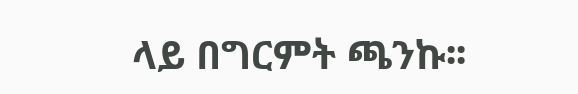ላይ በግርምት ጫንኩ፡፡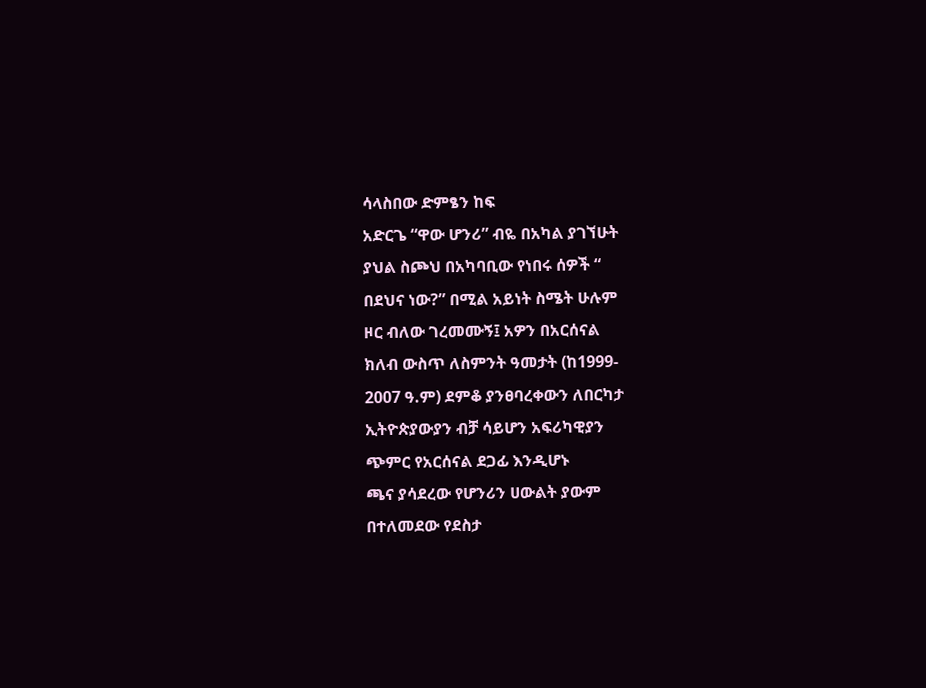ሳላስበው ድምፄን ከፍ
አድርጌ “ዋው ሆንሪ” ብዬ በአካል ያገኘሁት
ያህል ስጮህ በአካባቢው የነበሩ ሰዎች “
በደህና ነው?” በሚል አይነት ስሜት ሁሉም
ዞር ብለው ገረመሙኝ፤ አዎን በአርሰናል
ክለብ ውስጥ ለስምንት ዓመታት (ከ1999-
2007 ዓ.ም) ደምቆ ያንፀባረቀውን ለበርካታ
ኢትዮጵያውያን ብቻ ሳይሆን አፍሪካዊያን
ጭምር የአርሰናል ደጋፊ እንዲሆኑ
ጫና ያሳደረው የሆንሪን ሀውልት ያውም
በተለመደው የደስታ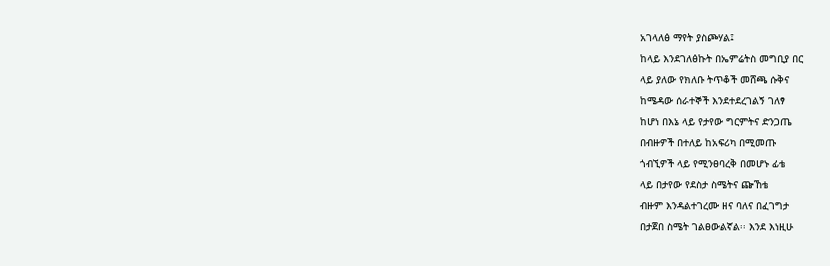አገላለፅ ማየት ያስጮሃል፤
ከላይ እንደገለፅኩት በኤምሬትስ መግቢያ በር
ላይ ያለው የክለቡ ትጥቆች መሸጫ ሱቅና
ከሜዳው ሰራተኞች እንደተደረገልኝ ገለፃ
ከሆነ በእኔ ላይ የታየው ግርምትና ድንጋጤ
በብዙዎች በተለይ ከአፍሪካ በሚመጡ
ጎብኚዎች ላይ የሚንፀባረቅ በመሆኑ ፊቴ
ላይ በታየው የደስታ ስሜትና ጬኸቴ
ብዙም እንዳልተገረሙ ዘና ባለና በፈገግታ
በታጀበ ስሜት ገልፀውልኛል፡፡ እንደ እነዚሁ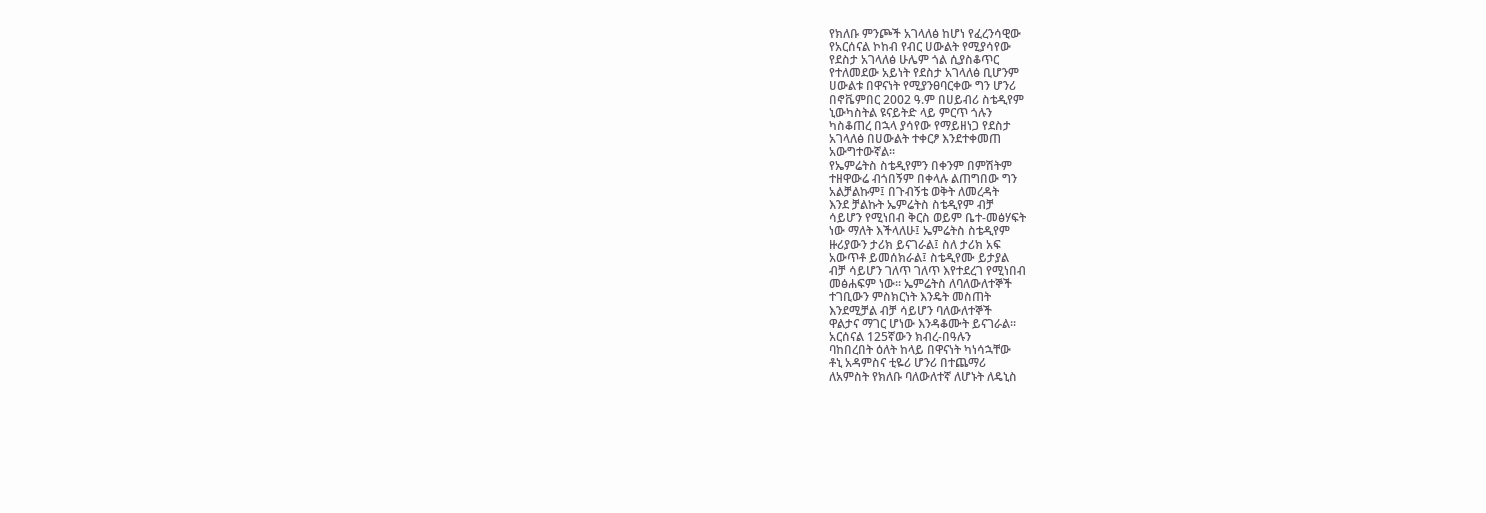የክለቡ ምንጮች አገላለፅ ከሆነ የፈረንሳዊው
የአርሰናል ኮከብ የብር ሀውልት የሚያሳየው
የደስታ አገላለፅ ሁሌም ጎል ሲያስቆጥር
የተለመደው አይነት የደስታ አገላለፅ ቢሆንም
ሀውልቱ በዋናነት የሚያንፀባርቀው ግን ሆንሪ
በኖቬምበር 2002 ዓ.ም በሀይብሪ ስቴዲየም
ኒውካስትል ዩናይትድ ላይ ምርጥ ጎሉን
ካስቆጠረ በኋላ ያሳየው የማይዘነጋ የደስታ
አገላለፅ በሀውልት ተቀርፆ እንደተቀመጠ
አውግተውኛል፡፡
የኤምሬትስ ስቴዲየምን በቀንም በምሽትም
ተዘዋውሬ ብጎበኝም በቀላሉ ልጠግበው ግን
አልቻልኩም፤ በጉብኝቴ ወቅት ለመረዳት
እንደ ቻልኩት ኤምሬትስ ስቴዲየም ብቻ
ሳይሆን የሚነበብ ቅርስ ወይም ቤተ-መፅሃፍት
ነው ማለት እችላለሁ፤ ኤምሬትስ ስቴዲየም
ዙሪያውን ታሪክ ይናገራል፤ ስለ ታሪክ አፍ
አውጥቶ ይመሰክራል፤ ስቴዲየሙ ይታያል
ብቻ ሳይሆን ገለጥ ገለጥ እየተደረገ የሚነበብ
መፅሐፍም ነው፡፡ ኤምሬትስ ለባለውለተኞች
ተገቢውን ምስክርነት እንዴት መስጠት
እንደሚቻል ብቻ ሳይሆን ባለውለተኞች
ዋልታና ማገር ሆነው እንዳቆሙት ይናገራል፡፡
አርሰናል 125ኛውን ክብረ-በዓሉን
ባከበረበት ዕለት ከላይ በዋናነት ካነሳኋቸው
ቶኒ አዳምስና ቲዬሪ ሆንሪ በተጨማሪ
ለአምስት የክለቡ ባለውለተኛ ለሆኑት ለዴኒስ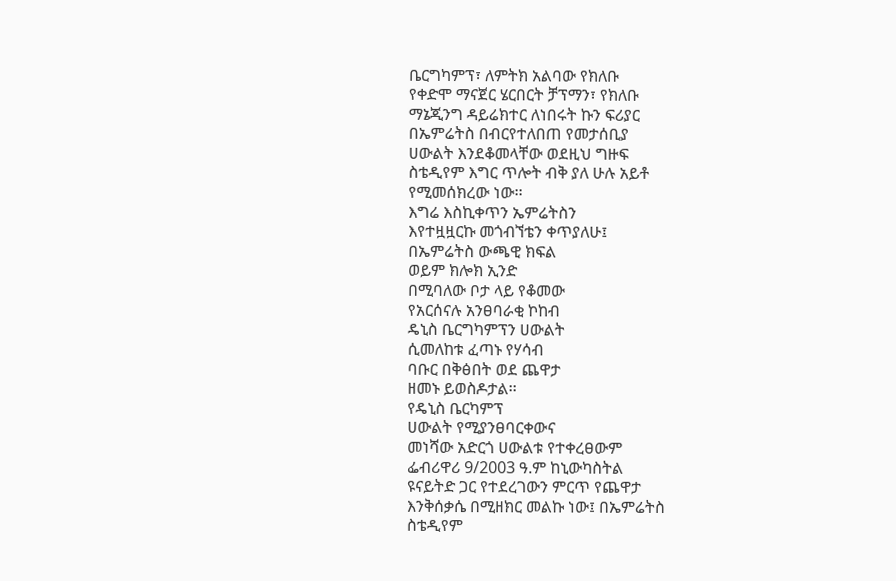ቤርግካምፕ፣ ለምትክ አልባው የክለቡ
የቀድሞ ማናጀር ሄርበርት ቻፕማን፣ የክለቡ
ማኔጂንግ ዳይሬክተር ለነበሩት ኩን ፍሪያር
በኤምሬትስ በብርየተለበጠ የመታሰቢያ
ሀውልት እንደቆመላቸው ወደዚህ ግዙፍ
ስቴዲየም እግር ጥሎት ብቅ ያለ ሁሉ አይቶ
የሚመሰክረው ነው፡፡
እግሬ እስኪቀጥን ኤምሬትስን
እየተዟዟርኩ መጎብኘቴን ቀጥያለሁ፤
በኤምሬትስ ውጫዊ ክፍል
ወይም ክሎክ ኢንድ
በሚባለው ቦታ ላይ የቆመው
የአርሰናሉ አንፀባራቂ ኮከብ
ዴኒስ ቤርግካምፕን ሀውልት
ሲመለከቱ ፈጣኑ የሃሳብ
ባቡር በቅፅበት ወደ ጨዋታ
ዘመኑ ይወስዶታል፡፡
የዴኒስ ቤርካምፕ
ሀውልት የሚያንፀባርቀውና
መነሻው አድርጎ ሀውልቱ የተቀረፀውም
ፌብሪዋሪ 9/2003 ዓ.ም ከኒውካስትል
ዩናይትድ ጋር የተደረገውን ምርጥ የጨዋታ
እንቅሰቃሴ በሚዘክር መልኩ ነው፤ በኤምሬትስ
ስቴዲየም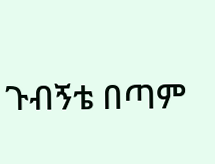ጉብኝቴ በጣም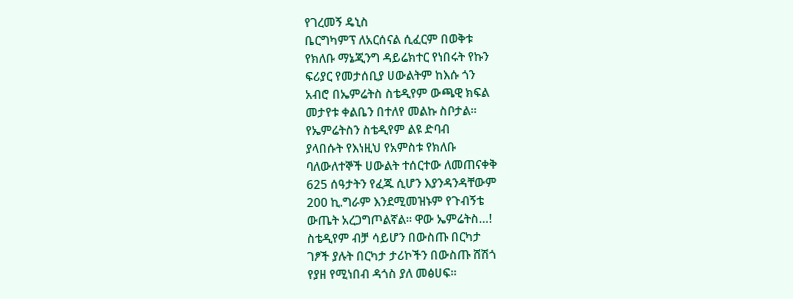የገረመኝ ዴኒስ
ቤርግካምፕ ለአርሰናል ሲፈርም በወቅቱ
የክለቡ ማኔጂንግ ዳይሬክተር የነበሩት የኩን
ፍሪያር የመታሰቢያ ሀውልትም ከእሱ ጎን
አብሮ በኤምሬትስ ስቴዲየም ውጫዊ ክፍል
መታየቱ ቀልቤን በተለየ መልኩ ስቦታል፡፡
የኤምሬትስን ስቴዲየም ልዩ ድባብ
ያላበሱት የእነዚህ የአምስቱ የክለቡ
ባለውለተኞች ሀውልት ተሰርተው ለመጠናቀቅ
625 ሰዓታትን የፈጁ ሲሆን እያንዳንዳቸውም
200 ኪ.ግራም እንደሚመዝኑም የጉብኝቴ
ውጤት አረጋግጦልኛል፡፡ ዋው ኤምሬትስ…!
ስቴዲየም ብቻ ሳይሆን በውስጡ በርካታ
ገፆች ያሉት በርካታ ታሪኮችን በውስጡ ሸሽጎ
የያዘ የሚነበብ ዳጎስ ያለ መፅሀፍ፡፡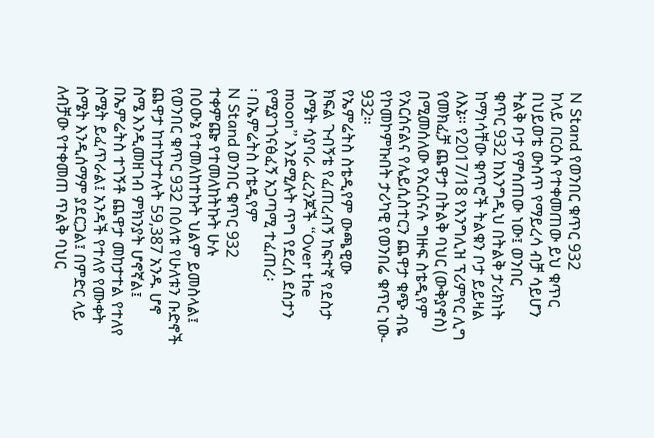N Stand የወንበር ቁጥር 932
ከላይ በርዕሱ የተቀመጠው ይህ ቁጥር
በህይወቴ ውስጥ የማይረሳ ብቻ ሳይሆን
ትልቅ ቦታ የምሰጠው ነው፤ ወንበር
ቁጥር 932 ከእንግዲህ በትልቅ ታሪክነት
ከማነሳቸው ቁጥሮች ትልቁን ቦታ ይይዛል
ለእኔ፡፡ የ2017/18 የእንግሊዝ ፕሪምየር ሊግ
የመክፈቻ ጨዋታ በትልቅ ባህር (ውቅያኖስ)
በሚመሰለው የአርሰናሉ ግዙፍ ስቴዲየም
የአርሰናልና የሌይሲስተርን ጨዋታ ቁጭ ብዬ
የኮመኮምኩበት ታሪካዊ የወንበሬ ቁጥር ነው-
932፡፡
የኤምሬትስ ስቴዲየም ውጫዊው
ክፍል ጉብኝቴ የፈጠረብኝ ከፍተኛ የደስታ
ስሜት ሳያባራ ፈረንጆች “Over the
moon” እንደሚሉት ጥግ የደረሰ ደስታን
የሚያገጎናፅፈኝ አጋጣሚ ተፈጠረ፡
፡ በኤምሬትስ ስቴዲየም
N Stand ወንበር ቁጥር 932
ተቀምጬ የተመለከትኩት ሁሉ
በዕውኔ የተመለከተኩት ህልም ይመስላል፤
የወንበር ቁጥር 932 በዕለቱ የሁለቱን ቡድኖች
ጨዋታ ከተከታተሉት 59,387 አንዱ ሆኖ
ስሜ እንዲመዘገብ ምክንያት ሆኖኛል፤
በኤምሬትስ ተገኝቶ ጨዋታ መከታተል የተለየ
ስሜት ይፈጥራል፤ አንዳች የተለየ የሙቀት
ስሜት እንዲሰማም ያደርጋል፤ በምድር ላይ
ለብቻው የተቀመጠ ጥልቅ ባህር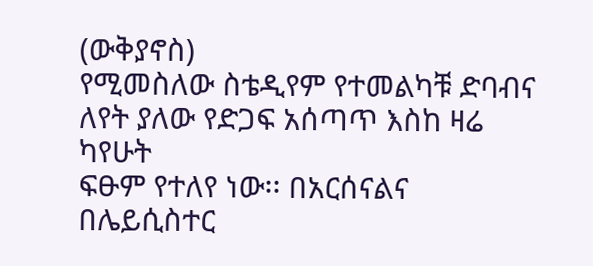(ውቅያኖስ)
የሚመስለው ስቴዲየም የተመልካቹ ድባብና
ለየት ያለው የድጋፍ አሰጣጥ እስከ ዛሬ ካየሁት
ፍፁም የተለየ ነው፡፡ በአርሰናልና በሌይሲስተር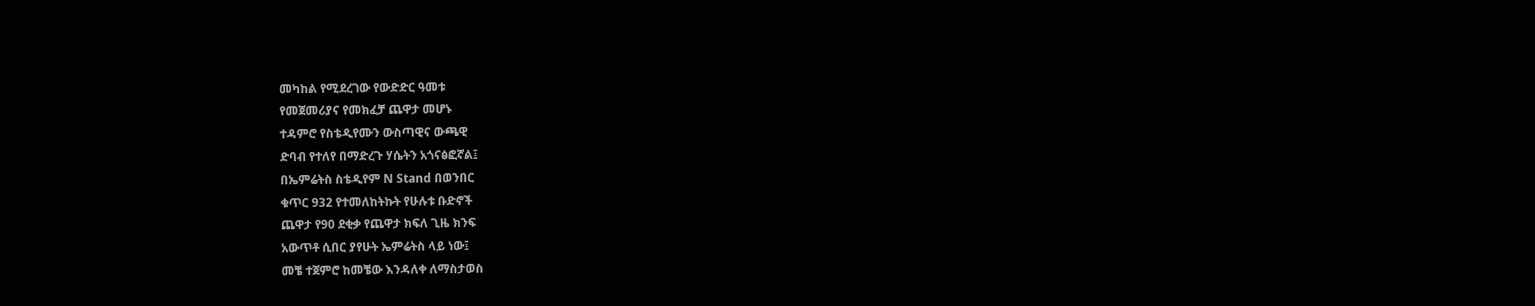መካከል የሚደረገው የውድድር ዓመቱ
የመጀመሪያና የመክፈቻ ጨዋታ መሆኑ
ተዳምሮ የስቴዲየሙን ውስጣዊና ውጫዊ
ድባብ የተለየ በማድረጉ ሃሴትን አጎናፅፎኛል፤
በኤምሬትስ ስቴዲየም N Stand በወንበር
ቁጥር 932 የተመለከትኩት የሁሉቱ ቡድኖች
ጨዋታ የ90 ደቂቃ የጨዋታ ክፍለ ጊዜ ክንፍ
አውጥቶ ሲበር ያየሁት ኤምሬትስ ላይ ነው፤
መቼ ተጀምሮ ከመቼው እንዳለቀ ለማስታወስ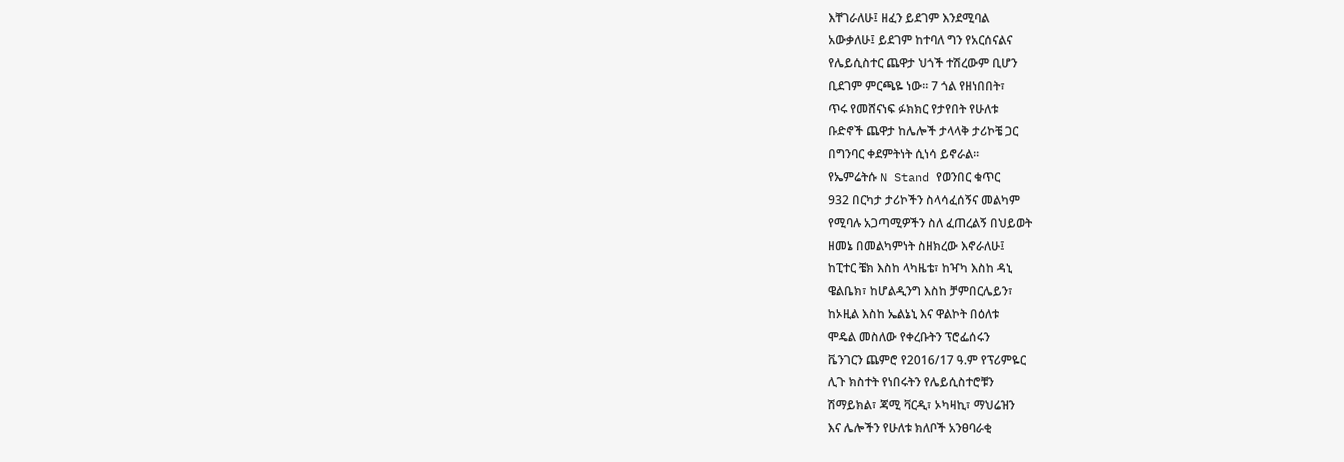እቸገራለሁ፤ ዘፈን ይደገም እንደሚባል
አውቃለሁ፤ ይደገም ከተባለ ግን የአርሰናልና
የሌይሲስተር ጨዋታ ህጎች ተሽረውም ቢሆን
ቢደገም ምርጫዬ ነው፡፡ 7 ጎል የዘነበበት፣
ጥሩ የመሸናነፍ ፉክክር የታየበት የሁለቱ
ቡድኖች ጨዋታ ከሌሎች ታላላቅ ታሪኮቼ ጋር
በግንባር ቀደምትነት ሲነሳ ይኖራል፡፡
የኤምሬትሱ N Stand የወንበር ቁጥር
932 በርካታ ታሪኮችን ስላሳፈሰኝና መልካም
የሚባሉ አጋጣሚዎችን ስለ ፈጠረልኝ በህይወት
ዘመኔ በመልካምነት ስዘክረው እኖራለሁ፤
ከፒተር ቼክ እስከ ላካዜቴ፣ ከዣካ እስከ ዳኒ
ዌልቤክ፣ ከሆልዲንግ እስከ ቻምበርሌይን፣
ከኦዚል እስከ ኤልኔኒ እና ዋልኮት በዕለቱ
ሞዴል መስለው የቀረቡትን ፕሮፌሰሩን
ቬንገርን ጨምሮ የ2016/17 ዓ.ም የፕሪምዬር
ሊጉ ክስተት የነበሩትን የሌይሲስተሮቹን
ሽማይክል፣ ጃሚ ቫርዲ፣ ኦካዛኪ፣ ማህሬዝን
እና ሌሎችን የሁለቱ ክለቦች አንፀባራቂ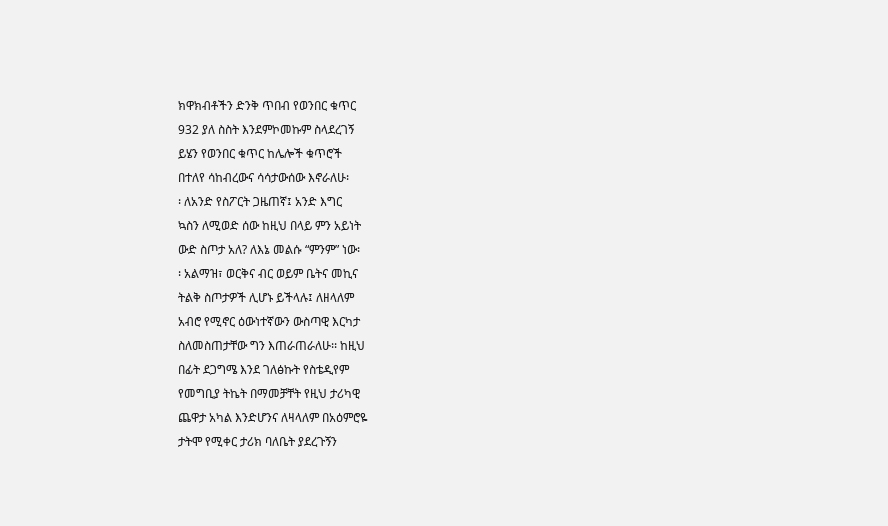ክዋክብቶችን ድንቅ ጥበብ የወንበር ቁጥር
932 ያለ ስስት እንደምኮመኩም ስላደረገኝ
ይሄን የወንበር ቁጥር ከሌሎች ቁጥሮች
በተለየ ሳከብረውና ሳሳታውሰው እኖራለሁ፡
፡ ለአንድ የስፖርት ጋዜጠኛ፤ አንድ እግር
ኳስን ለሚወድ ሰው ከዚህ በላይ ምን አይነት
ውድ ስጦታ አለ? ለእኔ መልሱ “ምንም” ነው፡
፡ አልማዝ፣ ወርቅና ብር ወይም ቤትና መኪና
ትልቅ ስጦታዎች ሊሆኑ ይችላሉ፤ ለዘላለም
አብሮ የሚኖር ዕውነተኛውን ውስጣዊ እርካታ
ስለመስጠታቸው ግን እጠራጠራለሁ፡፡ ከዚህ
በፊት ደጋግሜ እንደ ገለፅኩት የስቴዲየም
የመግቢያ ትኬት በማመቻቸት የዚህ ታሪካዊ
ጨዋታ አካል እንድሆንና ለዛላለም በአዕምሮዬ
ታትሞ የሚቀር ታሪክ ባለቤት ያደረጉኝን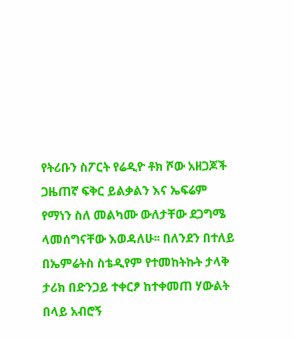የትሪቡን ስፖርት የሬዲዮ ቶክ ሾው አዘጋጆች
ጋዜጠኛ ፍቅር ይልቃልን እና ኤፍሬም
የማነን ስለ መልካሙ ውለታቸው ደጋግሜ
ላመሰግናቸው እወዳለሁ፡፡ በለንደን በተለይ
በኤምሬትስ ስቴዲየም የተመከትኩት ታላቅ
ታሪክ በድንጋይ ተቀርፆ ከተቀመጠ ሃውልት
በላይ አብሮኝ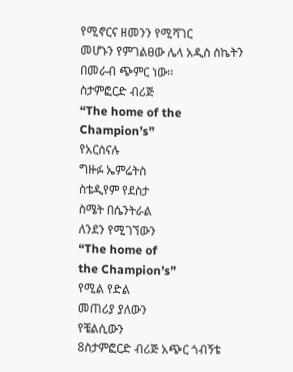የሚኖርና ዘመንን የሚሻገር
መሆኑን የምገልፀው ሌላ አዲስ ስኬትን
በመራብ ጭምር ነው፡፡
ስታምፎርድ ብሪጅ
“The home of the
Champion’s”
የአርሰናሉ
ግዙፉ ኤምሬትስ
ስቴዲየም የደስታ
ስሜት በሴንትራል
ለንደን የሚገኘውን
“The home of
the Champion’s”
የሚል የድል
መጠሪያ ያለውን
የቼልሲውን
8ስታምፎርድ ብሪጅ አጭር ጎብኝቴ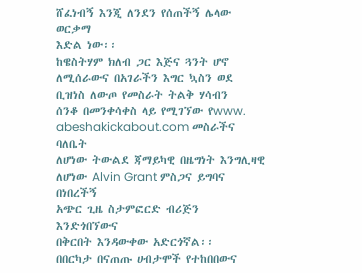ሸፈነብኝ እንጂ ለንደን የሰጠችኝ ሌላው ወርቃማ
እድል ነው፡፡
ከዌስትሃም ክለብ ጋር እጅና ጓንት ሆኖ
ለሚሰራውና በአገራችን እግር ኳስን ወደ
ቢዝነስ ለውጦ የመስራት ትልቅ ሃሳብን
ሰንቆ በመንቀሳቀስ ላይ የሚገኘው የwww.
abeshakickabout.com መስራችና ባለቤት
ለሆነው ትውልደ ጃማይካዊ በዜግነት እንግሊዛዊ
ለሆነው Alvin Grant ምስጋና ይግባና በነበረችኝ
አጭር ጊዜ ስታምፎርድ ብሪጅን እንድጎበኘውና
በቅርበት እንዳውቀው አድርጎኛል፡፡
በበርካታ በናጠጡ ሀብታሞች የተከበበውና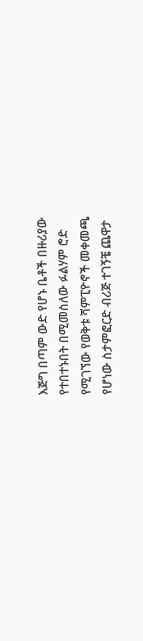እጅግ በጣም ውድ የሆኑ ቤቶች በዙሪያው
የተበተኑበት በሚመስለው ፉልሃም ሮድ
የሚገኘው የወቅቱ ሻምፒዮኖች መቀመጫ
የሆነው ስታምፎርድ ብሪጅ ተገኝቼ ጨዋታ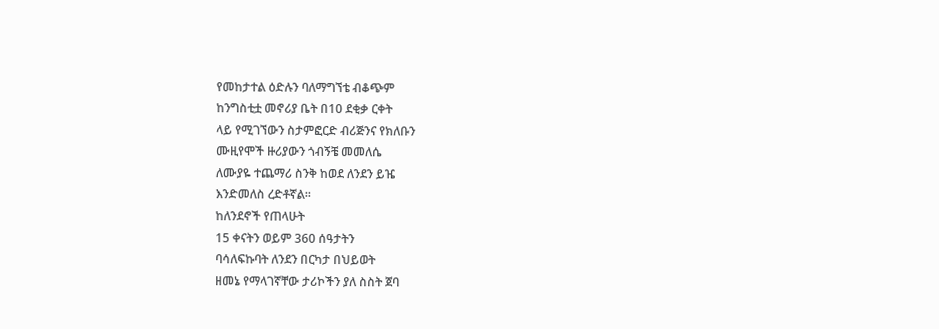የመከታተል ዕድሉን ባለማግኘቴ ብቆጭም
ከንግስቲቷ መኖሪያ ቤት በ10 ደቂቃ ርቀት
ላይ የሚገኘውን ስታምፎርድ ብሪጅንና የክለቡን
ሙዚየሞች ዙሪያውን ጎብኝቼ መመለሴ
ለሙያዬ ተጨማሪ ስንቅ ከወደ ለንደን ይዤ
እንድመለስ ረድቶኛል፡፡
ከለንደኖች የጠላሁት
15 ቀናትን ወይም 360 ሰዓታትን
ባሳለፍኩባት ለንደን በርካታ በህይወት
ዘመኔ የማላገኛቸው ታሪኮችን ያለ ስስት ጀባ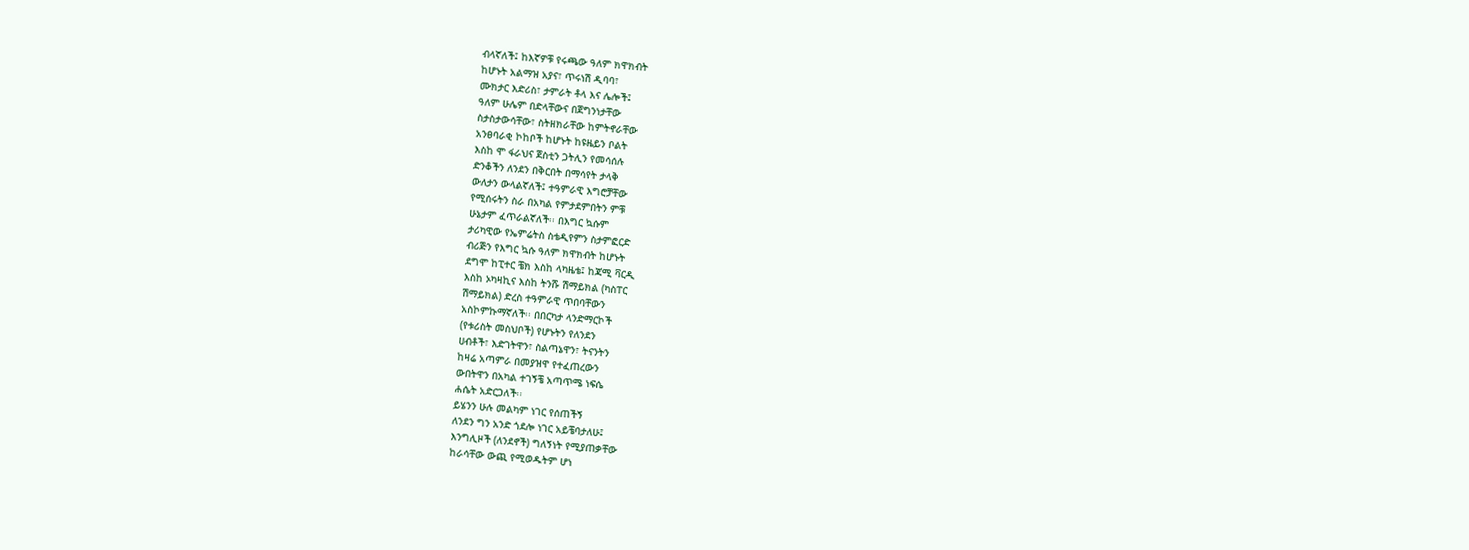ብላኛለች፤ ከእኛዎቹ የሩጫው ዓለም ክዋክብት
ከሆኑት አልማዝ አያና፣ ጥሩነሽ ዲባባ፣
ሙክታር እድሪስ፣ ታምራት ቶላ እና ሌሎች፤
ዓለም ሁሌም በድላቸውና በጀግንነታቸው
ስታስታውሳቸው፣ ስትዘክራቸው ከምትኖራቸው
አንፀባራቂ ኮከቦች ከሆኑት ከዩዜይን ቦልት
እስከ ሞ ፋራህና ጀስቲን ጋትሊን የመሳሰሉ
ድንቆችን ለንደን በቅርበት በማሳየት ታላቅ
ውለታን ውላልኛለች፤ ተዓምራዊ እግሮቻቸው
የሚሰሩትን ስራ በአካል የምታደምበትን ምቹ
ሁኔታም ፈጥራልኛለች፡፡ በእግር ኳሱም
ታሪካዊው የኤምሬትስ ስቴዲየምን ስታምፎርድ
ብሪጅን የእግር ኳሱ ዓለም ክዋክብት ከሆኑት
ደግሞ ከፒተር ቼክ እስከ ላካዜቴ፤ ከጃሚ ቫርዲ
እስከ ኦካዛኪና እስከ ትንሹ ሽማይክል (ካስፐር
ሽማይክል) ድረስ ተዓምራዊ ጥበባቸውን
አስኮምኩማኛለች፡፡ በበርካታ ላንድማርኮች
(የቱሪስት መስህቦች) የሆኑትን የለንደን
ሀብቶች፣ እድገትዋን፣ ስልጣኔዋን፣ ትናንትን
ከዛሬ አጣምራ በመያዝዋ የተፈጠረውን
ውበትዋን በአካል ተገኝቼ አጣጥሜ ነፍሴ
ሐሴት አድርጋለች፡፡
ይሄንን ሁሉ መልካም ነገር የሰጠችኝ
ለንደን ግን አንድ ጎደሎ ነገር አይቼባታለሁ፤
እንግሊዞች (ለንደኖች) ግለኝነት የሚያጠቃቸው
ከራሳቸው ውጪ የሚወዱትም ሆነ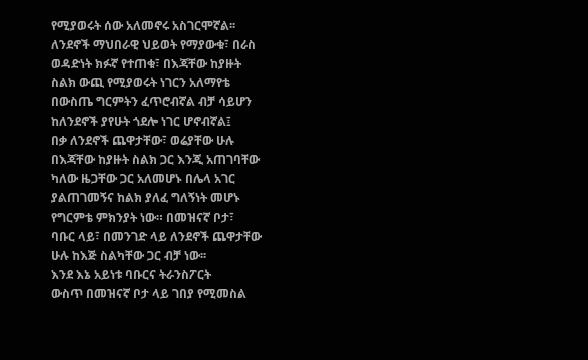የሚያወሩት ሰው አለመኖሩ አስገርሞኛል፡፡
ለንደኖች ማህበራዊ ህይወት የማያውቁ፣ በራስ
ወዳድነት ክፉኛ የተጠቁ፣ በእጃቸው ከያዙት
ስልክ ውጪ የሚያወሩት ነገርን አለማየቴ
በውስጤ ግርምትን ፈጥሮብኛል ብቻ ሳይሆን
ከለንደኖች ያየሁት ጎደሎ ነገር ሆኖብኛል፤
በቃ ለንደኖች ጨዋታቸው፣ ወሬያቸው ሁሉ
በእጃቸው ከያዙት ስልክ ጋር እንጂ አጠገባቸው
ካለው ዜጋቸው ጋር አለመሆኑ በሌላ አገር
ያልጠገመኝና ከልክ ያለፈ ግለኝነት መሆኑ
የግርምቴ ምክንያት ነው። በመዝናኛ ቦታ፣
ባቡር ላይ፣ በመንገድ ላይ ለንደኖች ጨዋታቸው
ሁሉ ከእጅ ስልካቸው ጋር ብቻ ነው፡፡
እንደ እኔ አይነቱ ባቡርና ትራንስፖርት
ውስጥ በመዝናኛ ቦታ ላይ ገበያ የሚመስል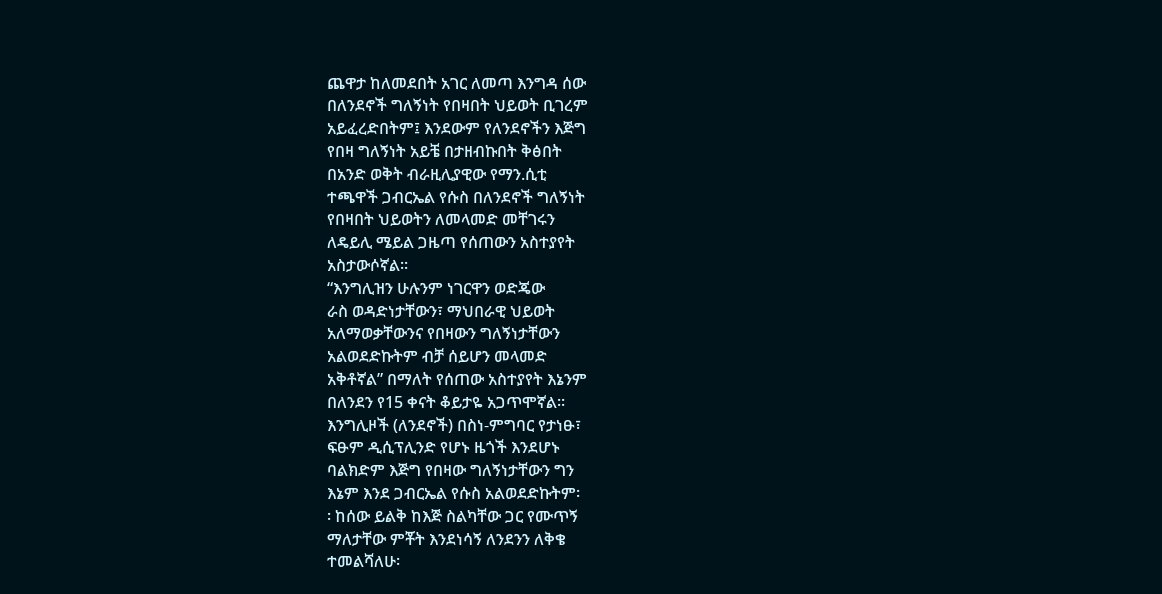ጨዋታ ከለመደበት አገር ለመጣ እንግዳ ሰው
በለንደኖች ግለኝነት የበዛበት ህይወት ቢገረም
አይፈረድበትም፤ እንደውም የለንደኖችን እጅግ
የበዛ ግለኝነት አይቼ በታዘብኩበት ቅፅበት
በአንድ ወቅት ብራዚሊያዊው የማን.ሲቲ
ተጫዋች ጋብርኤል የሱስ በለንደኖች ግለኝነት
የበዛበት ህይወትን ለመላመድ መቸገሩን
ለዴይሊ ሜይል ጋዜጣ የሰጠውን አስተያየት
አስታውሶኛል፡፡
“እንግሊዝን ሁሉንም ነገርዋን ወድጄው
ራስ ወዳድነታቸውን፣ ማህበራዊ ህይወት
አለማወቃቸውንና የበዛውን ግለኝነታቸውን
አልወደድኩትም ብቻ ሰይሆን መላመድ
አቅቶኛል” በማለት የሰጠው አስተያየት እኔንም
በለንደን የ15 ቀናት ቆይታዬ አጋጥሞኛል፡፡
እንግሊዞች (ለንደኖች) በስነ-ምግባር የታነፁ፣
ፍፁም ዲሲፕሊንድ የሆኑ ዜጎች እንደሆኑ
ባልክድም እጅግ የበዛው ግለኝነታቸውን ግን
እኔም እንደ ጋብርኤል የሱስ አልወደድኩትም፡
፡ ከሰው ይልቅ ከእጅ ስልካቸው ጋር የሙጥኝ
ማለታቸው ምቾት እንደነሳኝ ለንደንን ለቅቄ
ተመልሻለሁ፡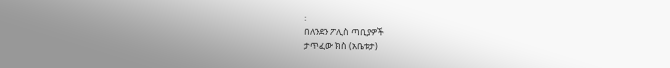፡
በለንደን ፖሊስ ጣቢያዎች
ታጥፈው ክስ (አቤቱታ)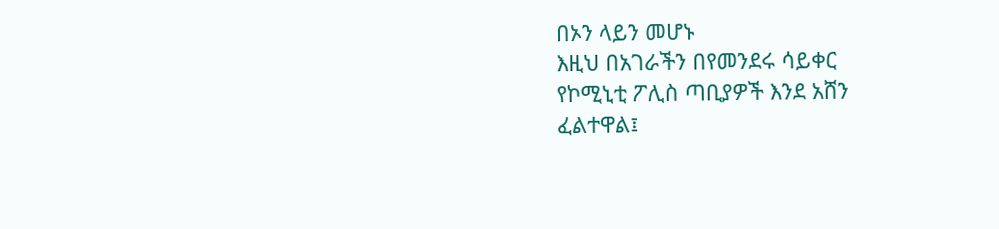በኦን ላይን መሆኑ
እዚህ በአገራችን በየመንደሩ ሳይቀር
የኮሚኒቲ ፖሊስ ጣቢያዎች እንደ አሸን
ፈልተዋል፤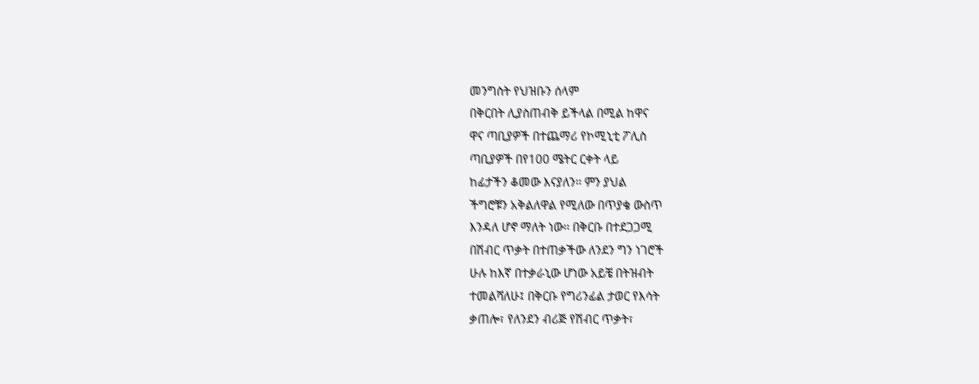መንግስት የህዝቡን ሰላም
በቅርበት ሊያስጠብቅ ይችላል በሚል ከዋና
ዋና ጣቢያዎች በተጨማሪ የኮሚኒቲ ፖሊስ
ጣቢያዎች በየ100 ሜትር ርቀት ላይ
ከፊታችን ቆመው እናያለን፡፡ ምን ያህል
ችግሮቹን አቅልለዋል የሚለው በጥያቄ ውስጥ
እንዳለ ሆኖ ማለት ነው፡፡ በቅርቡ በተደጋጋሚ
በሽብር ጥቃት በተጠቃችው ለንደን ግን ነገሮች
ሁሉ ከእኛ በተቃራኒው ሆነው አይቼ በትዝብት
ተመልሻለሁ፤ በቅርቡ የግሪንፊል ታወር የእሳት
ቃጠሎ፣ የለንደን ብሪጅ የሽብር ጥቃት፣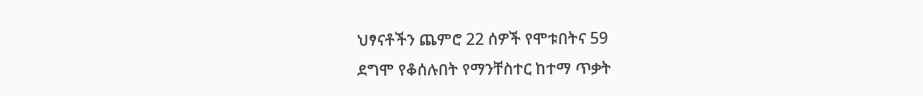ህፃናቶችን ጨምሮ 22 ሰዎች የሞቱበትና 59
ደግሞ የቆሰሉበት የማንቸስተር ከተማ ጥቃት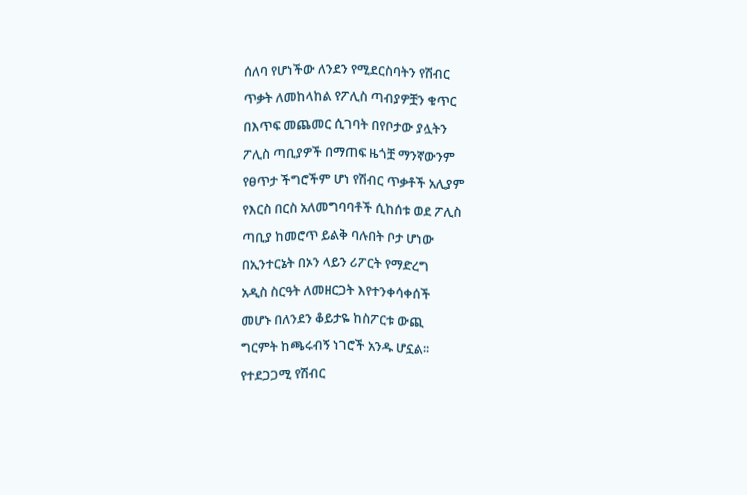ሰለባ የሆነችው ለንደን የሚደርስባትን የሽብር
ጥቃት ለመከላከል የፖሊስ ጣብያዎቿን ቁጥር
በእጥፍ መጨመር ሲገባት በየቦታው ያሏትን
ፖሊስ ጣቢያዎች በማጠፍ ዜጎቿ ማንኛውንም
የፀጥታ ችግሮችም ሆነ የሽብር ጥቃቶች አሊያም
የእርስ በርስ አለመግባባቶች ሲከሰቱ ወደ ፖሊስ
ጣቢያ ከመሮጥ ይልቅ ባሉበት ቦታ ሆነው
በኢንተርኔት በኦን ላይን ሪፖርት የማድረግ
አዲስ ስርዓት ለመዘርጋት እየተንቀሳቀሰች
መሆኑ በለንደን ቆይታዬ ከስፖርቱ ውጪ
ግርምት ከጫሩብኝ ነገሮች አንዱ ሆኗል፡፡
የተደጋጋሚ የሽብር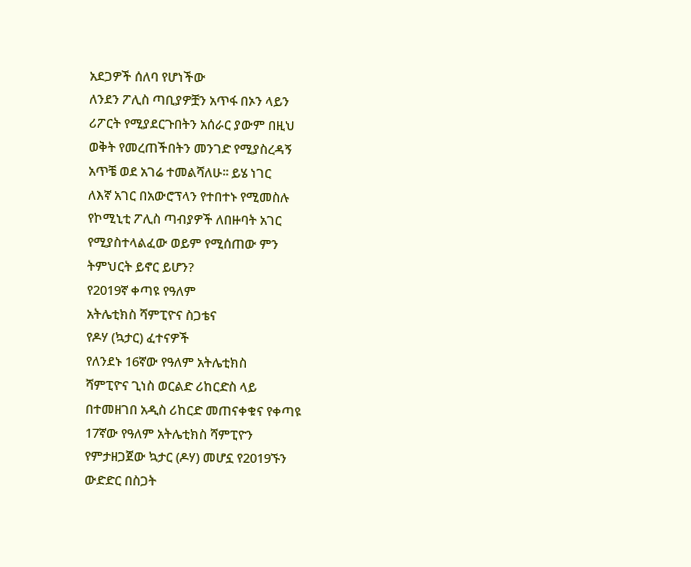አደጋዎች ሰለባ የሆነችው
ለንደን ፖሊስ ጣቢያዎቿን አጥፋ በኦን ላይን
ሪፖርት የሚያደርጉበትን አሰራር ያውም በዚህ
ወቅት የመረጠችበትን መንገድ የሚያስረዳኝ
አጥቼ ወደ አገሬ ተመልሻለሁ፡፡ ይሄ ነገር
ለእኛ አገር በአውሮፕላን የተበተኑ የሚመስሉ
የኮሚኒቲ ፖሊስ ጣብያዎች ለበዙባት አገር
የሚያስተላልፈው ወይም የሚሰጠው ምን
ትምህርት ይኖር ይሆን?
የ2019ኛ ቀጣዩ የዓለም
አትሌቲክስ ሻምፒዮና ስጋቴና
የዶሃ (ኳታር) ፈተናዎች
የለንደኑ 16ኛው የዓለም አትሌቲክስ
ሻምፒዮና ጊነስ ወርልድ ሪከርድስ ላይ
በተመዘገበ አዲስ ሪከርድ መጠናቀቁና የቀጣዩ
17ኛው የዓለም አትሌቲክስ ሻምፒዮን
የምታዘጋጀው ኳታር (ዶሃ) መሆኗ የ2019ኙን
ውድድር በስጋት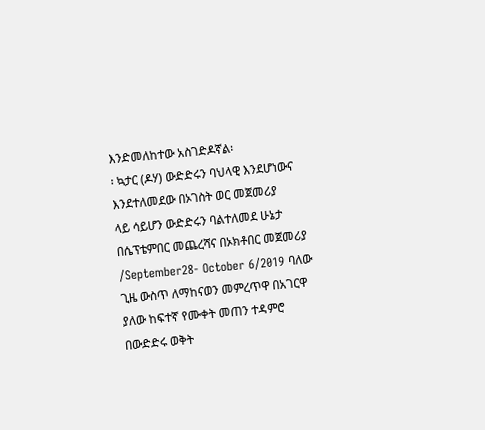እንድመለከተው አስገድዶኛል፡
፡ ኳታር (ዶሃ) ውድድሩን ባህላዊ እንደሆነውና
እንደተለመደው በኦገስት ወር መጀመሪያ
ላይ ሳይሆን ውድድሩን ባልተለመደ ሁኔታ
በሴፕቴምበር መጨረሻና በኦክቶበር መጀመሪያ
/September28- October 6/2019 ባለው
ጊዜ ውስጥ ለማከናወን መምረጥዋ በአገርዋ
ያለው ከፍተኛ የሙቀት መጠን ተዳምሮ
በውድድሩ ወቅት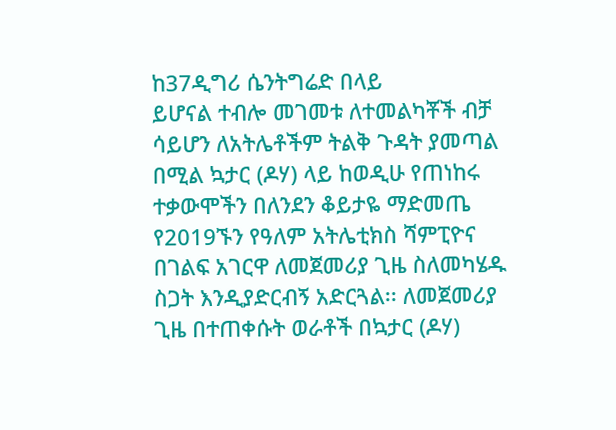ከ37ዲግሪ ሴንትግሬድ በላይ
ይሆናል ተብሎ መገመቱ ለተመልካቾች ብቻ
ሳይሆን ለአትሌቶችም ትልቅ ጉዳት ያመጣል
በሚል ኳታር (ዶሃ) ላይ ከወዲሁ የጠነከሩ
ተቃውሞችን በለንደን ቆይታዬ ማድመጤ
የ2019ኙን የዓለም አትሌቲክስ ሻምፒዮና
በገልፍ አገርዋ ለመጀመሪያ ጊዜ ስለመካሄዱ
ስጋት እንዲያድርብኝ አድርጓል፡፡ ለመጀመሪያ
ጊዜ በተጠቀሱት ወራቶች በኳታር (ዶሃ)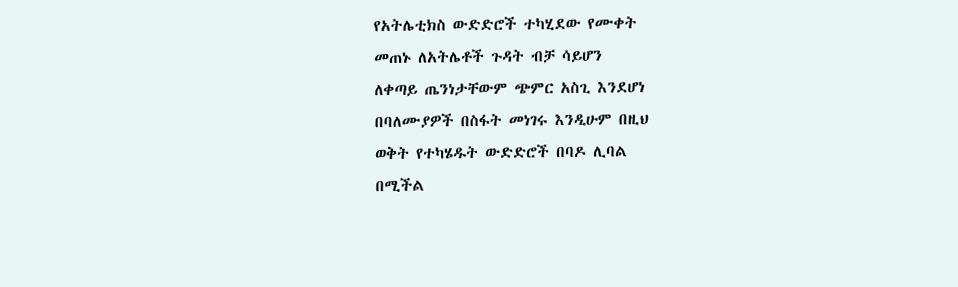የአትሌቲክስ ውድድሮች ተካሂደው የሙቀት
መጠኑ ለአትሌቶች ጉዳት ብቻ ሳይሆን
ለቀጣይ ጤንነታቸውም ጭምር አስጊ እንደሆነ
በባለሙያዎች በስፋት መነገሩ እንዲሁም በዚህ
ወቅት የተካሄዱት ውድድሮች በባዶ ሊባል
በሚችል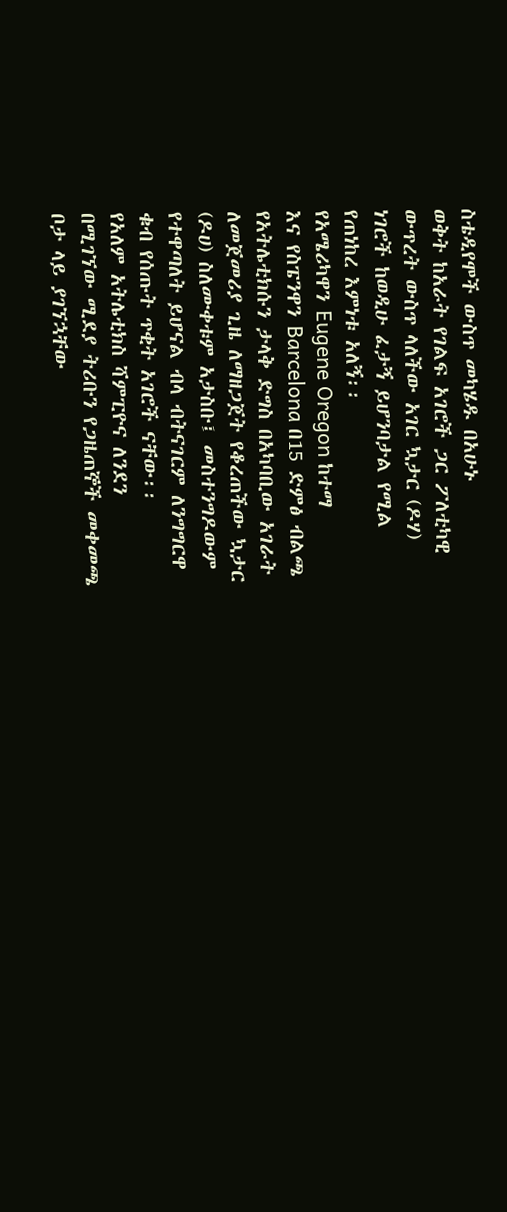ስቴዲየሞች ውስጥ መካሄዱ በአሁኑ
ወቅት ከአራት የገልፍ አገሮች ጋር ፖለቲካዊ
ውጥረት ውስጥ ላለችው አገር ኳታር (ዶሃ)
ነገሮች ከወዲሁ ፈታኝ ይሆንባታል የሚል
የጠነከረ እምነቱ አለኝ፡፡
የአሜሪካዋን Eugene Oregon ከተማ
እና የስፔንዋን Barcelona በ15 ድምፅ ብልጫ
የአትሌቲክሱን ታላቅ ድግስ በአካባቢው አገራት
ለመጀመሪያ ጊዜ ለማዘጋጀት የቆረጠችው ኳታር
(ዶሀ) ስለሙቀቱም አታስቡ፤ መስተንግዶውም
የተዋጣለት ይሆናል ብላ ብትናገርም ለንግግርዋ
ቁብ የሰጡት ጥቂት አገሮች ናቸው፡፡
የአለም አትሌቲክስ ሻምፒዮና ለንደን
በሚገኘው ሚደያ ትሪቡን የጋዜጠኞች መቀመጫ
ቦታ ላይ ያገኘኋቸው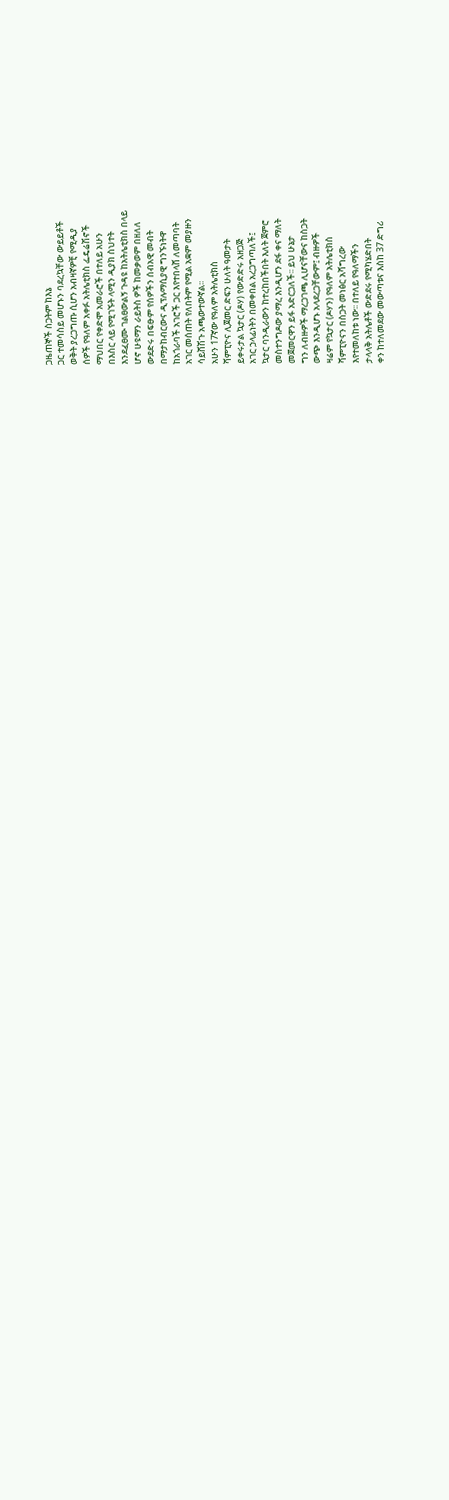ጋዜጠኞች ስጋትም ከእኔ
ጋር ተመሳስይ መሆኑን ባደረኳቸው ውይይቶች
ወቅት ያረጋግጡ ሲሆን አብዛኛዎቺ የሚዲያ
ሰዎች የዓለም አቀፉ አትሌቲክስ ፌዴሬሽኖች
ማህበር የቀድሞ አመራሮች በተለይ አሁን
በእስር ላይ የሚገኙት ላሚን ዲያክ ስህተት
እንደፈፀሙ ገልፀውልኝ ጉዳዩ ከአትሌቲክስ በላይ
ሆኖ ሁዩማን ራይትስ ዎች ከመቃወም በዘለለ
ውደድሩ በፍፁም የሰዎችን ሰብአዊ መብት
በማታከብርውና ዲፕሉማሲያዊ ግንኙነትዋ
ከአጎራባች አገሮች ጋር እየተበላሸ ለመጣባት
አገር መሰጠት የለበትም የሚል አቋም መያዙን
ሳይሸሽጉ አጫውተውኛል፡፡
አሁን 17ኛው የዓለም አትሌቲክስ
ሻምፒዮና ሊጀመር ድፍን ሁለት ዓመታት
ይቀሩታል ኳታር (ዶሃ) የውድድሩ አዘጋጅ
አገር ኃላፊነትን በመቀበል አረጋግጣለች፤
ኳታር ባንዲራውን ከተረከበችበት እለት ጀምሮ
መስተንግዶው ያማረ እንዲሆን ደፋ ቀና ማለት
መጀመርዋን ይፋ አድርጋለች፡፡ ይህ ሁኔታ
ግን ለብዙዎች ማረጋገጫ ሊሆናቸውና ከስጋት
ውጭ እንዲሆኑ አላደረጋቸውም፤ ብዙዎች
ዛሬም የኳታር (ዶሃን) የዓለም አትሌቲክስ
ሻምፒዮናን በስጋት መነፅር አሻግረው
እየተመለከቱ ነው፡፡ በተለይ የዓለማችን
ታላላቅ አትሌቶች ውድደሩ የሚካሄድበት
ቀን ከተለመደው መውጣቱና እስከ 37 ድግሪ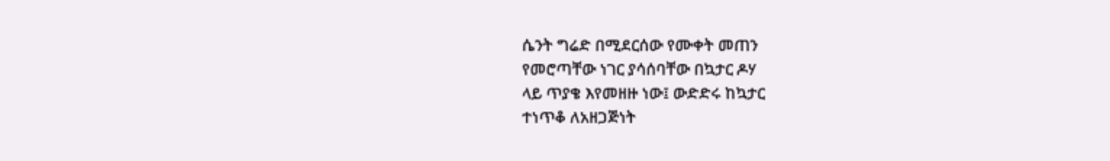ሴንት ግሬድ በሚደርሰው የሙቀት መጠን
የመሮጣቸው ነገር ያሳሰባቸው በኳታር ዶሃ
ላይ ጥያቄ እየመዘዙ ነው፤ ውድድሩ ከኳታር
ተነጥቆ ለአዘጋጅነት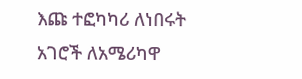እጩ ተፎካካሪ ለነበሩት
አገሮች ለአሜሪካዋ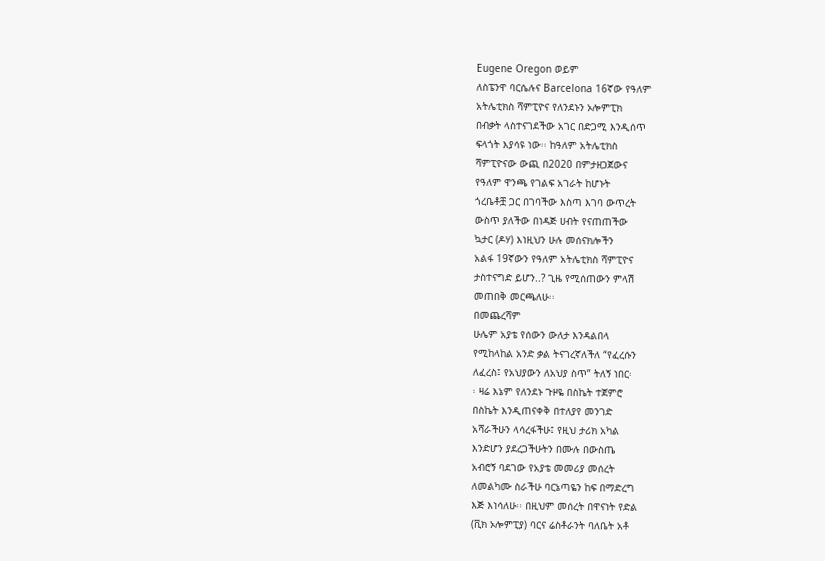Eugene Oregon ወይም
ለስፔንዋ ባርሴሉና Barcelona 16ኛው የዓለም
አትሌቲክስ ሻምፒዮና የለንደኑን ኦሎምፒክ
በብቃት ላስተናገደችው አገር በድጋሚ እንዲሰጥ
ፍላጎት እያሳዩ ነው፡፡ ከዓለም አትሌቲክስ
ሻምፒዮናው ውጪ በ2020 በምታዘጋጀውና
የዓለም ዋንጫ የገልፍ አገራት ከሆኑት
ጎረቤቶቿ ጋር በገባችው እስጣ እገባ ውጥረት
ውስጥ ያለችው በነዳጅ ሀብት የናጠጠችው
ኳታር (ዶሃ) እነዚህን ሁሉ መሰናክሎችን
አልፋ 19ኛውን የዓለም አትሌቲክስ ሻምፒዮና
ታስተናግድ ይሆን..? ጊዜ የሚሰጠውን ምላሽ
መጠበቅ መርጫለሁ፡፡
በመጨረሻም
ሁሌም አያቴ የሰውን ውለታ እንዳልበላ
የሚከላከል አንድ ቃል ትናገረኛለችለ “የፈረሱን
ለፈረስ፤ የአህያውን ለአህያ ስጥ” ትለኝ ነበር፡
፡ ዛሬ እኔም የለንደኑ ጉዞዬ በስኬት ተጀምሮ
በስኬት እንዲጠናቀቅ በተለያየ መንገድ
አሻራችሁን ላሳረፋችሁ፤ የዚህ ታሪክ አካል
እንድሆን ያደረጋችሁትን በሙሉ በውስጤ
አብሮኝ ባደገው የአያቴ መመሪያ መሰረት
ለመልካሙ ስራችሁ ባርኔጣዬን ከፍ በማድረግ
እጅ እነሳለሁ፡፡ በዚህም መሰረት በዋናነት የድል
(ቪክ ኦሎምፒያ) ባርና ሬስቶራንት ባለቤት አቶ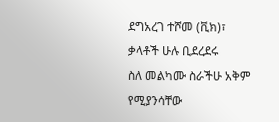ደግአረገ ተሾመ (ቪክ)፣ ቃላቶች ሁሉ ቢደረደሩ
ስለ መልካሙ ስራችሁ አቅም የሚያንሳቸው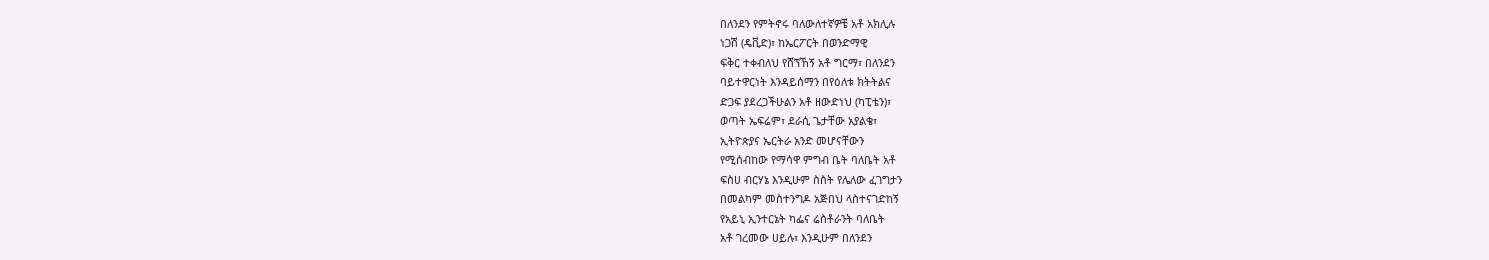በለንደን የምትኖሩ ባለውለተኛዎቼ አቶ አክሊሉ
ነጋሽ (ዴቪድ)፣ ከኤርፖርት በወንድማዊ
ፍቅር ተቀብለህ የሸኘኸኝ አቶ ግርማ፣ በለንደን
ባይተዋርነት እንዳይሰማን በየዕለቱ ክትትልና
ድጋፍ ያደረጋችሁልን አቶ ዘውድነህ (ካፒቴን)፣
ወጣት ኤፍሬም፣ ደራሲ ጌታቸው አያልቄ፣
ኢትዮጵያና ኤርትራ አንድ መሆናቸውን
የሚሰብከው የማሳዋ ምግብ ቤት ባለቤት አቶ
ፍስሀ ብርሃኔ እንዲሁም ስስት የሌለው ፈገግታን
በመልካም መስተንግዶ አጅበህ ላስተናገድከኝ
የአይኒ ኢንተርኔት ካፌና ሬስቶራንት ባለቤት
አቶ ገረመው ሀይሉ፣ እንዲሁም በለንደን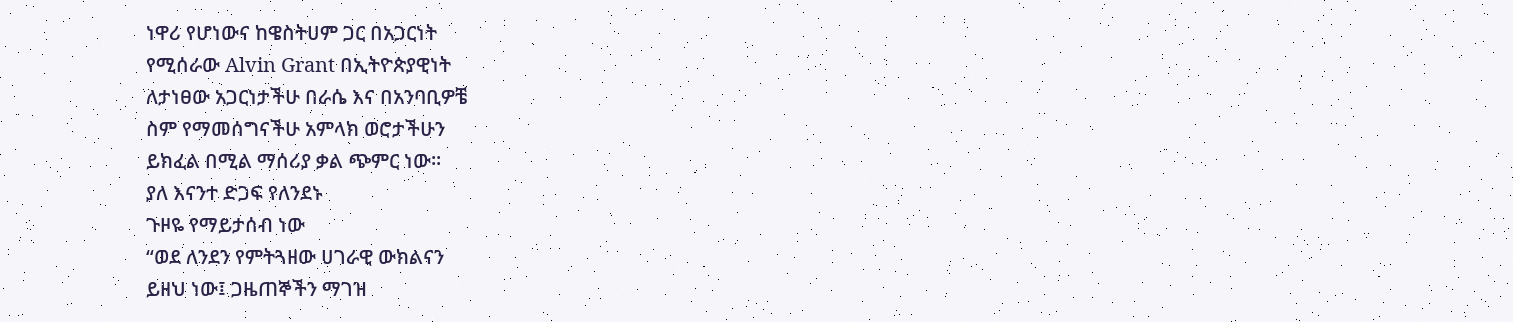ነዋሪ የሆነውና ከዌስትሀም ጋር በአጋርነት
የሚሰራው Alvin Grant በኢትዮጵያዊነት
ለታነፀው አጋርነታችሁ በራሴ እና በአንባቢዎቼ
ስም የማመሰግናችሁ አምላክ ወሮታችሁን
ይክፈል በሚል ማሰሪያ ቃል ጭምር ነው፡፡
ያለ እናንተ ድጋፍ የለንደኑ
ጉዞዬ የማይታሰብ ነው
“ወደ ለንደን የምትጓዘው ሀገራዊ ውክልናን
ይዘህ ነው፤ ጋዜጠኞችን ማገዝ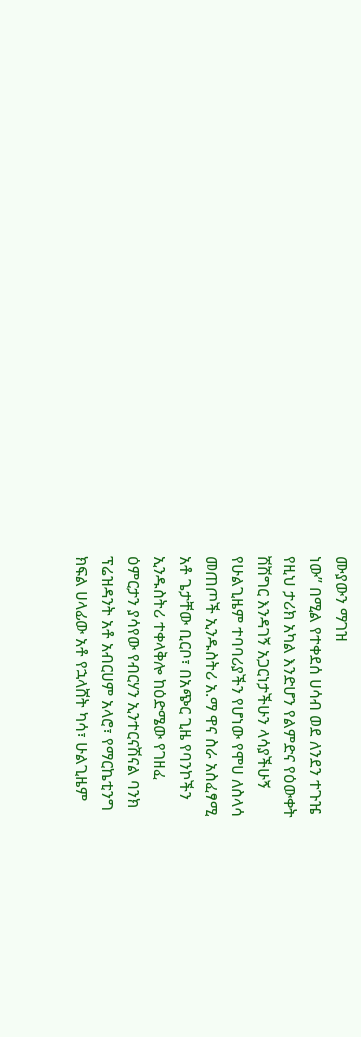ሙያውን ማገዝ
ነው” በሚል የተቀደሰ ሀሳብ ወደ ለንደን ተጉዤ
የዚህ ታሪክ አካል እንድሆን የልምድና የዕውቀት
ሽሽግር እንዳገኝ አጋርነታችሁን ላሳያችሁኝ
የሁልጊዜም ተባባሪያችን የሆነው የሞሀ ለስላሳ
መጠጦች ኢንዱስትሪ አ.ማ ዋና ስራ አስፈፃሚ
አቶ ጌታቸው ቢርቦ፣ በአጭር ጊዜ የባንኮችን
ኢንዱስትሪ ተቀላቅሎ ከዕድሜው የገዘፈ
ዕምርታን ያሳየው የብርሃን ኢንተርናሽናል ባንክ
ፕሬዝዳንት አቶ አብርሀም አላሮ፣ የማርኬቲንግ
ክፍል ሀላፊው አቶ የኋላሸት ካሳ፣ ሁልጊዜም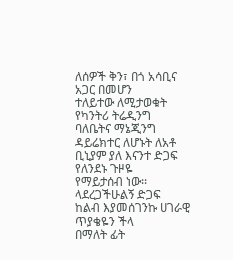ለሰዎች ቅን፣ በጎ አሳቢና አጋር በመሆን
ተለይተው ለሚታወቁት የካንትሪ ትሬዲንግ
ባለቤትና ማኔጂንግ ዳይሬክተር ለሆኑት ለአቶ
ቢኒያም ያለ እናንተ ድጋፍ የለንደኑ ጉዞዬ
የማይታሰብ ነው፡፡ ላደረጋችሁልኝ ድጋፍ
ከልብ እያመሰገንኩ ሀገራዊ ጥያቄዬን ችላ
በማለት ፊት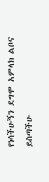የነሳችሁኝን ደግሞ አምላክ ልቦና
ይስጣችሁ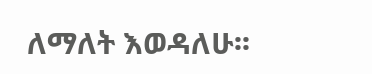ለማለት እወዳለሁ፡፡